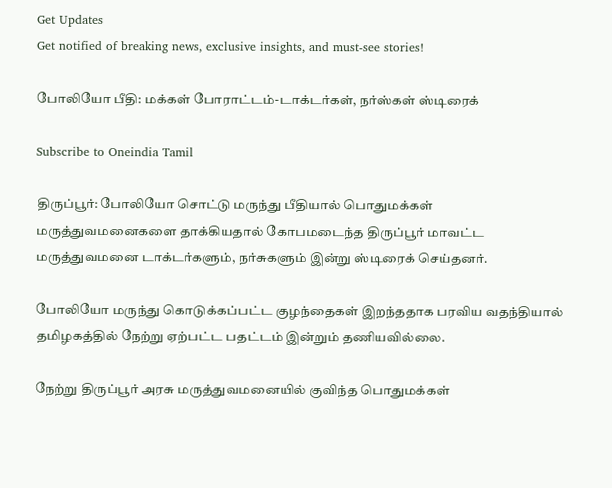Get Updates
Get notified of breaking news, exclusive insights, and must-see stories!

போலியோ பீதி: மக்கள் போராட்டம்-டாக்டர்கள், நர்ஸ்கள் ஸ்டிரைக்

Subscribe to Oneindia Tamil

திருப்பூர்: போலியோ சொட்டு மருந்து பீதியால் பொதுமக்கள் மருத்துவமனைகளை தாக்கியதால் கோபமடைந்த திருப்பூர் மாவட்ட மருத்துவமனை டாக்டர்களும், நர்சுகளும் இன்று ஸ்டிரைக் செய்தனர்.

போலியோ மருந்து கொடுக்கப்பட்ட குழந்தைகள் இறந்ததாக பரவிய வதந்தியால் தமிழகத்தில் நேற்று ஏற்பட்ட பதட்டம் இன்றும் தணியவில்லை.

நேற்று திருப்பூர் அரசு மருத்துவமனையில் குவிந்த பொதுமக்கள்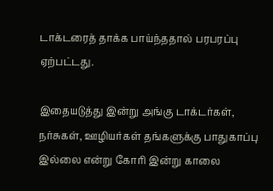டாக்டரைத் தாக்க பாய்ந்ததால் பரபரப்பு ஏற்பட்டது.

இதையடுத்து இன்று அங்கு டாக்டர்கள், நர்சுகள், ஊழியர்கள் தங்களுக்கு பாதுகாப்பு இல்லை என்று கோரி இன்று காலை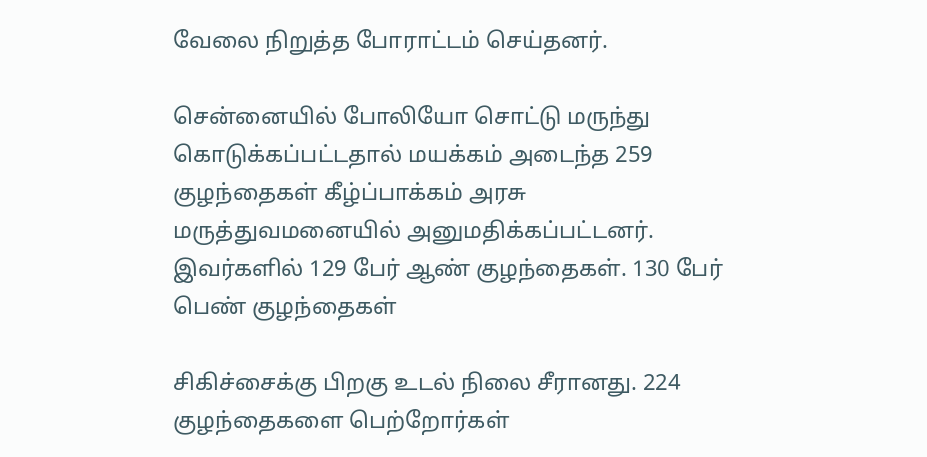வேலை நிறுத்த போராட்டம் செய்தனர்.

சென்னையில் போலியோ சொட்டு மருந்து கொடுக்கப்பட்டதால் மயக்கம் அடைந்த 259 குழந்தைகள் கீழ்ப்பாக்கம் அரசு மருத்துவமனையில் அனுமதிக்கப்பட்டனர். இவர்களில் 129 பேர் ஆண் குழந்தைகள். 130 பேர் பெண் குழந்தைகள்

சிகிச்சைக்கு பிறகு உடல் நிலை சீரானது. 224 குழந்தைகளை பெற்றோர்கள்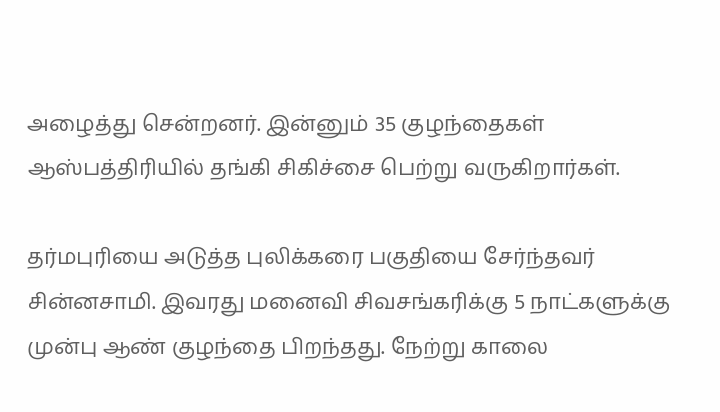அழைத்து சென்றனர். இன்னும் 35 குழந்தைகள் ஆஸ்பத்திரியில் தங்கி சிகிச்சை பெற்று வருகிறார்கள்.

தர்மபுரியை அடுத்த புலிக்கரை பகுதியை சேர்ந்தவர் சின்னசாமி. இவரது மனைவி சிவசங்கரிக்கு 5 நாட்களுக்கு முன்பு ஆண் குழந்தை பிறந்தது. நேற்று காலை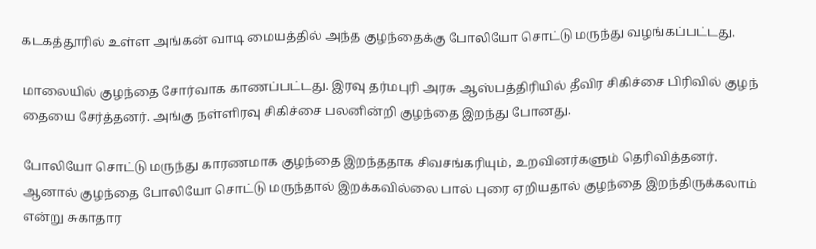கடகத்தூரில் உள்ள அங்கன் வாடி மையத்தில் அந்த குழந்தைக்கு போலியோ சொட்டு மருந்து வழங்கப்பட்டது.

மாலையில் குழந்தை சோர்வாக காணப்பட்டது. இரவு தர்மபுரி அரசு ஆஸ்பத்திரியில் தீவிர சிகிச்சை பிரிவில் குழந் தையை சேர்த்தனர். அங்கு நள்ளிரவு சிகிச்சை பலனின்றி குழந்தை இறந்து போனது.

போலியோ சொட்டு மருந்து காரணமாக குழந்தை இறந்ததாக சிவசங்கரியும், உறவினர்களும் தெரிவித்தனர். ஆனால் குழந்தை போலியோ சொட்டு மருந்தால் இறக்கவில்லை பால் புரை ஏறியதால் குழந்தை இறந்திருக்கலாம் என்று சுகாதார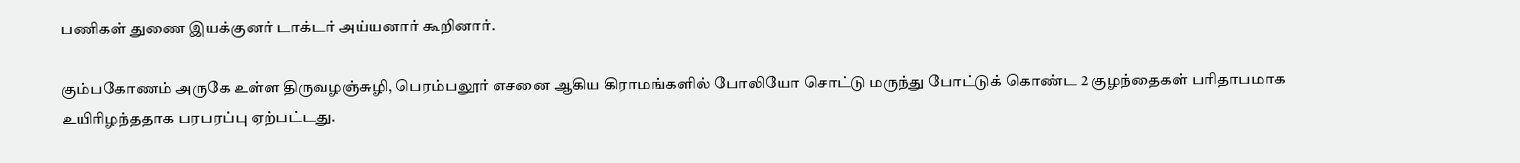பணிகள் துணை இயக்குனர் டாக்டர் அய்யனார் கூறினார்.

கும்பகோணம் அருகே உள்ள திருவழஞ்சுழி, பெரம்பலூர் எசனை ஆகிய கிராமங்களில் போலியோ சொட்டு மருந்து போட்டுக் கொண்ட 2 குழந்தைகள் பரிதாபமாக உயிரிழந்ததாக பரபரப்பு ஏற்பட்டது.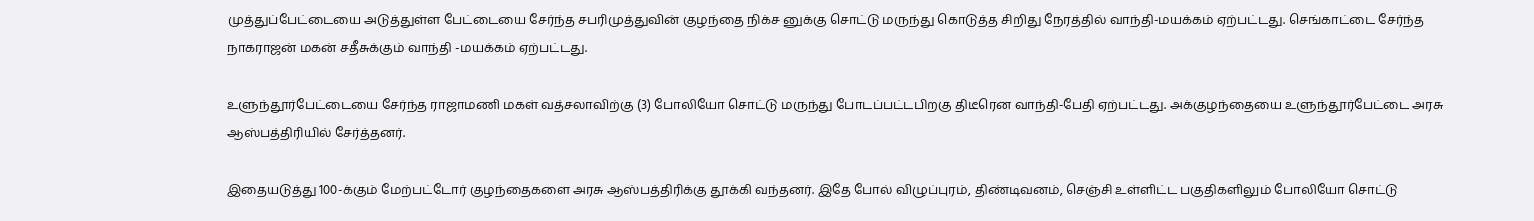முத்துப்பேட்டையை அடுத்துள்ள பேட்டையை சேர்ந்த சபரிமுத்துவின் குழந்தை நிக்ச னுக்கு சொட்டு மருந்து கொடுத்த சிறிது நேரத்தில் வாந்தி-மயக்கம் ஏற்பட்டது. செங்காட்டை சேர்ந்த நாகராஜன் மகன் சதீசுக்கும் வாந்தி -மயக்கம் ஏற்பட்டது.

உளுந்தூர்பேட்டையை சேர்ந்த ராஜாமணி மகள் வத்சலாவிற்கு (3) போலியோ சொட்டு மருந்து போடப்பட்டபிறகு திடீரென வாந்தி-பேதி ஏற்பட்டது. அக்குழந்தையை உளுந்தூர்பேட்டை அரசு ஆஸ்பத்திரியில் சேர்த்தனர்.

இதையடுத்து 100-க்கும் மேற்பட்டோர் குழந்தைகளை அரசு ஆஸ்பத்திரிக்கு தூக்கி வந்தனர். இதே போல் விழுப்புரம், திண்டிவனம், செஞ்சி உள்ளிட்ட பகுதிகளிலும் போலியோ சொட்டு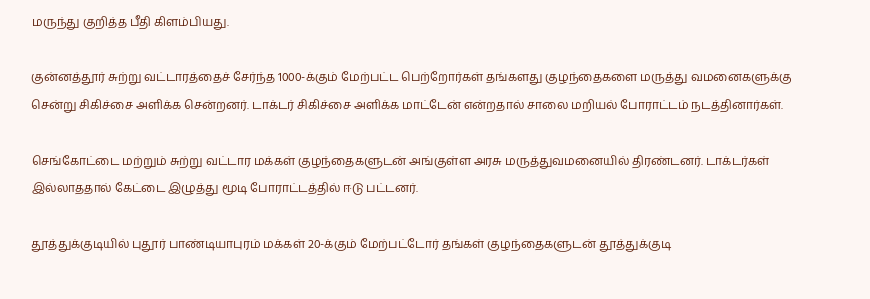மருந்து குறித்த பீதி கிளம்பியது.

குன்னத்தூர் சுற்று வட்டாரத்தைச் சேர்ந்த 1000-க்கும் மேற்பட்ட பெற்றோர்கள் தங்களது குழந்தைகளை மருத்து வமனைகளுக்கு சென்று சிகிச்சை அளிக்க சென்றனர். டாக்டர் சிகிச்சை அளிக்க மாட்டேன் என்றதால் சாலை மறியல் போராட்டம் நடத்தினார்கள்.

செங்கோட்டை மற்றும் சுற்று வட்டார மக்கள் குழந்தைகளுடன் அங்குள்ள அரசு மருத்துவமனையில் திரண்டனர். டாக்டர்கள் இல்லாததால் கேட்டை இழுத்து மூடி போராட்டத்தில் ஈடு பட்டனர்.

தூத்துக்குடியில் புதூர் பாண்டியாபுரம் மக்கள் 20-க்கும் மேற்பட்டோர் தங்கள் குழந்தைகளுடன் தூத்துக்குடி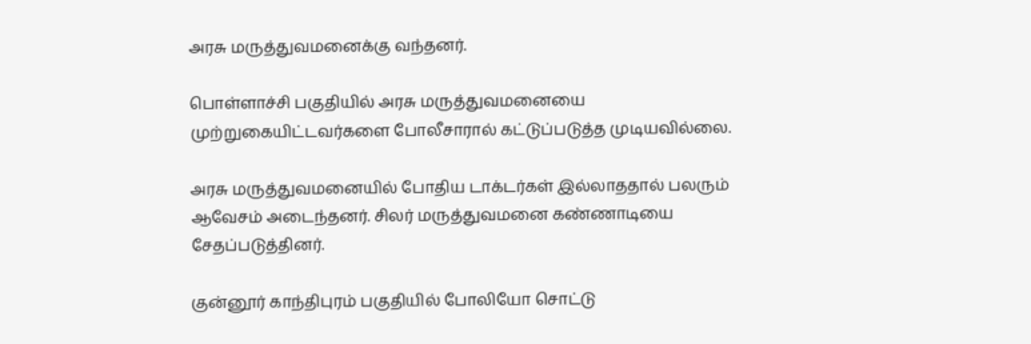அரசு மருத்துவமனைக்கு வந்தனர்.

பொள்ளாச்சி பகுதியில் அரசு மருத்துவமனையை முற்றுகையிட்டவர்களை போலீசாரால் கட்டுப்படுத்த முடியவில்லை.

அரசு மருத்துவமனையில் போதிய டாக்டர்கள் இல்லாததால் பலரும் ஆவேசம் அடைந்தனர். சிலர் மருத்துவமனை கண்ணாடியை சேதப்படுத்தினர்.

குன்னூர் காந்திபுரம் பகுதியில் போலியோ சொட்டு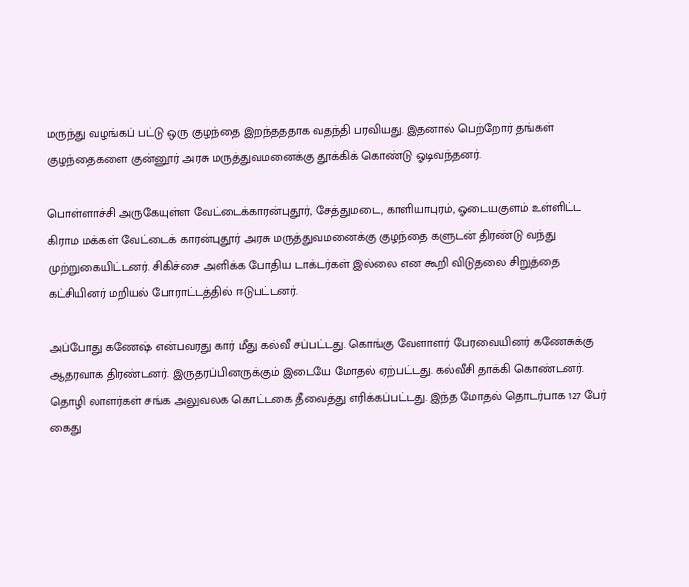மருந்து வழங்கப் பட்டு ஒரு குழந்தை இறந்தததாக வதந்தி பரவியது. இதனால் பெற்றோர் தங்கள் குழந்தைகளை குன்னூர் அரசு மருத்துவமனைக்கு தூக்கிக் கொண்டு ஓடிவந்தனர்.

பொள்ளாச்சி அருகேயுள்ள வேட்டைக்காரன்புதூர், சேத்துமடை, காளியாபுரம், ஓடையகுளம் உள்ளிட்ட கிராம மக்கள் வேட்டைக் காரன்புதூர் அரசு மருத்துவமனைக்கு குழந்தை களுடன் திரண்டு வந்து முற்றுகையிட்டனர். சிகிச்சை அளிக்க போதிய டாக்டர்கள் இல்லை என கூறி விடுதலை சிறுத்தை கட்சியினர் மறியல் போராட்டத்தில் ஈடுபட்டனர்.

அப்போது கணேஷ் என்பவரது கார் மீது கல்வீ சப்பட்டது. கொங்கு வேளாளர் பேரவையினர் கணேசுக்கு ஆதரவாக திரண்டனர். இருதரப்பினருக்கும் இடையே மோதல் ஏற்பட்டது. கல்வீசி தாக்கி கொண்டனர். தொழி லாளர்கள் சங்க அலுவலக கொட்டகை தீவைத்து எரிக்கப்பட்டது. இந்த மோதல் தொடர்பாக 127 பேர் கைது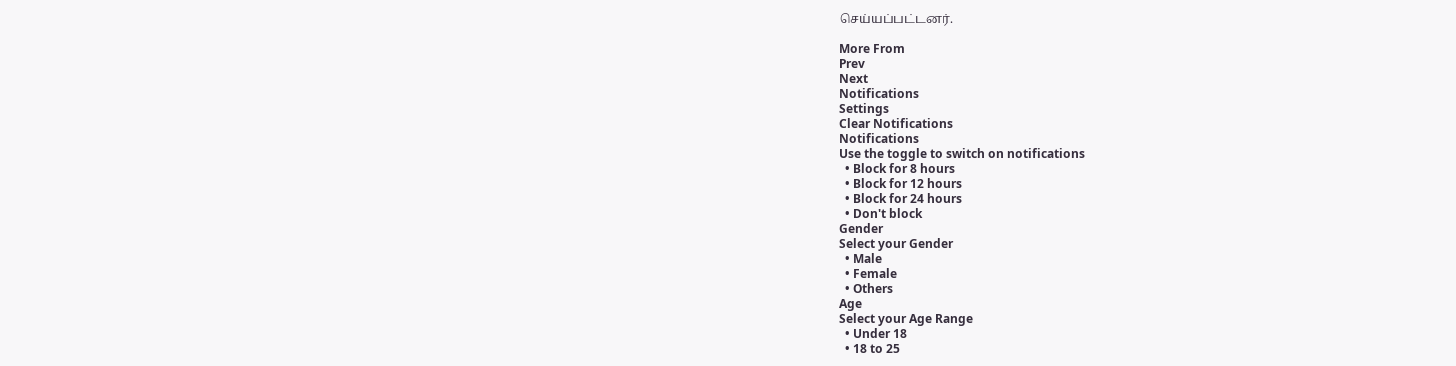செய்யப்பட்டனர்.

More From
Prev
Next
Notifications
Settings
Clear Notifications
Notifications
Use the toggle to switch on notifications
  • Block for 8 hours
  • Block for 12 hours
  • Block for 24 hours
  • Don't block
Gender
Select your Gender
  • Male
  • Female
  • Others
Age
Select your Age Range
  • Under 18
  • 18 to 25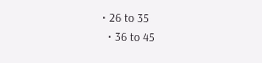• 26 to 35
  • 36 to 45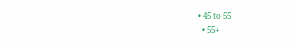• 45 to 55
  • 55+